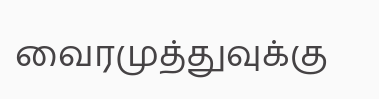வைரமுத்துவுக்கு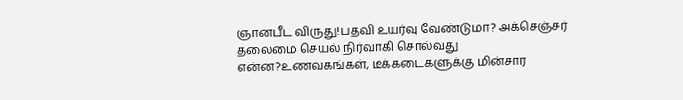ஞானபீட விருது!பதவி உயர்வு வேண்டுமா? அக்செஞ்சர் தலைமை செயல் நிர்வாகி சொல்வது என்ன?உணவகங்கள், டீக்கடைகளுக்கு மின்சார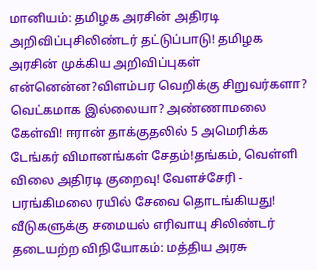மானியம்: தமிழக அரசின் அதிரடி அறிவிப்புசிலிண்டர் தட்டுப்பாடு! தமிழக அரசின் முக்கிய அறிவிப்புகள் என்னென்ன?விளம்பர வெறிக்கு சிறுவர்களா? வெட்கமாக இல்லையா? அண்ணாமலை கேள்வி! ஈரான் தாக்குதலில் 5 அமெரிக்க டேங்கர் விமானங்கள் சேதம்!தங்கம், வெள்ளி விலை அதிரடி குறைவு! வேளச்சேரி - பரங்கிமலை ரயில் சேவை தொடங்கியது! வீடுகளுக்கு சமையல் எரிவாயு சிலிண்டர் தடையற்ற விநியோகம்: மத்திய அரசு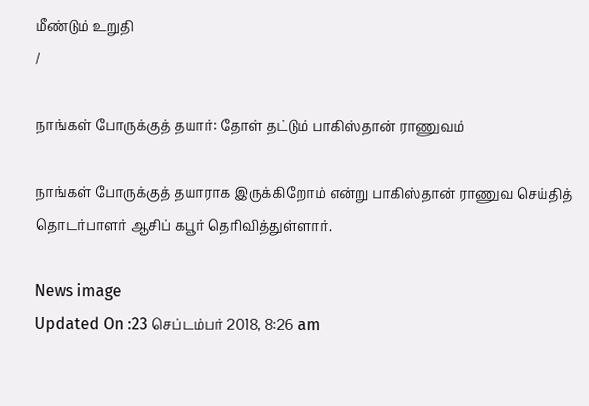மீண்டும் உறுதி
/

நாங்கள் போருக்குத் தயார்: தோள் தட்டும் பாகிஸ்தான் ராணுவம்

நாங்கள் போருக்குத் தயாராக இருக்கிறோம் என்று பாகிஸ்தான் ராணுவ செய்தித் தொடர்பாளர் ஆசிப் கபூர் தெரிவித்துள்ளார்.

News image
Updated On :23 செப்டம்பர் 2018, 8:26 am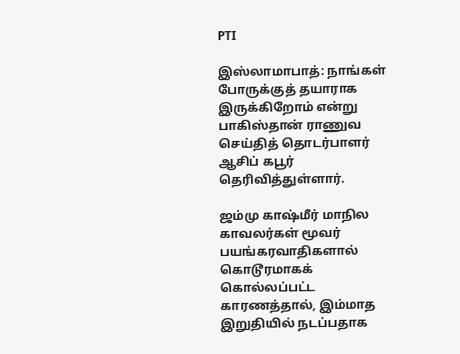PTI

இஸ்லாமாபாத்: நாங்கள் போருக்குத் தயாராக இருக்கிறோம் என்று பாகிஸ்தான் ராணுவ செய்தித் தொடர்பாளர் ஆசிப் கபூர் தெரிவித்துள்ளார்.

ஜம்மு காஷ்மீர் மாநில காவலர்கள் மூவர் பயங்கரவாதிகளால் கொடூரமாகக் கொல்லப்பட்ட காரணத்தால், இம்மாத இறுதியில் நடப்பதாக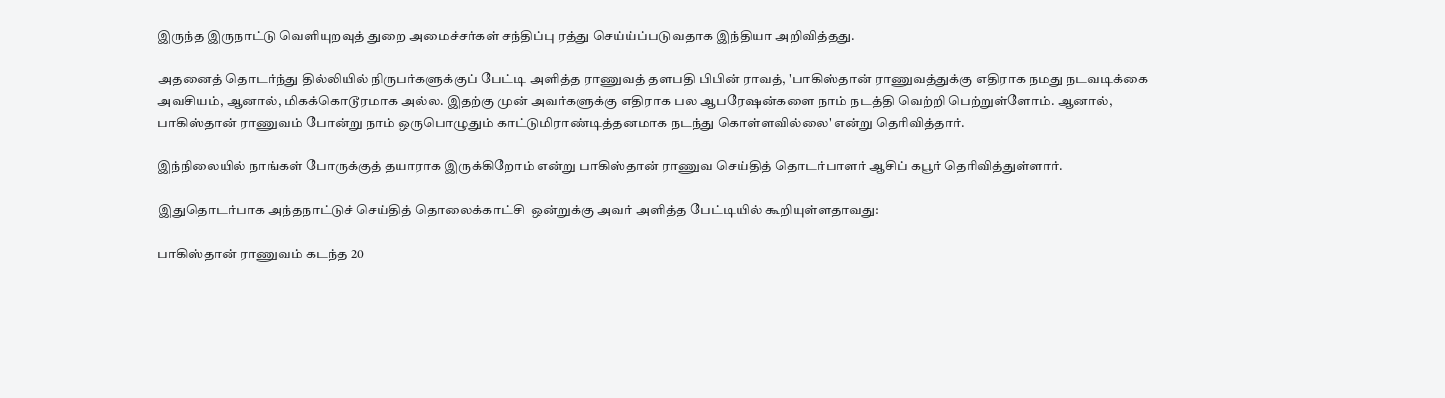இருந்த இருநாட்டு வெளியுறவுத் துறை அமைச்சர்கள் சந்திப்பு ரத்து செய்ய்ப்படுவதாக இந்தியா அறிவித்தது.

அதனைத் தொடர்ந்து தில்லியில் நிருபர்களுக்குப் பேட்டி அளித்த ராணுவத் தளபதி பிபின் ராவத், 'பாகிஸ்தான் ராணுவத்துக்கு எதிராக நமது நடவடிக்கை அவசியம், ஆனால், மிகக்கொடூரமாக அல்ல. இதற்கு முன் அவர்களுக்கு எதிராக பல ஆபரேஷன்களை நாம் நடத்தி வெற்றி பெற்றுள்ளோம். ஆனால், பாகிஸ்தான் ராணுவம் போன்று நாம் ஒருபொழுதும் காட்டுமிராண்டித்தனமாக நடந்து கொள்ளவில்லை' என்று தெரிவித்தார்.

இந்நிலையில் நாங்கள் போருக்குத் தயாராக இருக்கிறோம் என்று பாகிஸ்தான் ராணுவ செய்தித் தொடர்பாளர் ஆசிப் கபூர் தெரிவித்துள்ளார்.

இதுதொடர்பாக அந்தநாட்டுச் செய்தித் தொலைக்காட்சி  ஒன்றுக்கு அவர் அளித்த பேட்டியில் கூறியுள்ளதாவது:

பாகிஸ்தான் ராணுவம் கடந்த 20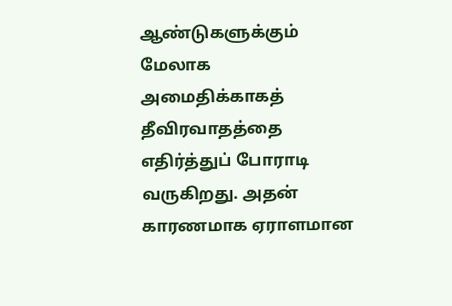ஆண்டுகளுக்கும் மேலாக அமைதிக்காகத் தீவிரவாதத்தை எதிர்த்துப் போராடி வருகிறது. அதன் காரணமாக ஏராளமான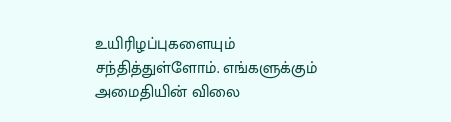உயிரிழப்புகளையும் சந்தித்துள்ளோம். எங்களுக்கும் அமைதியின் விலை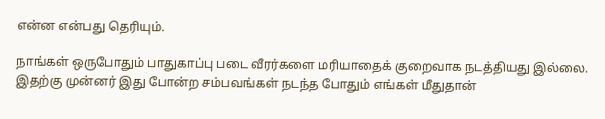என்ன என்பது தெரியும்.

நாங்கள் ஒருபோதும் பாதுகாப்பு படை வீரர்களை மரியாதைக் குறைவாக நடத்தியது இல்லை. இதற்கு முன்னர் இது போன்ற சம்பவங்கள் நடந்த போதும் எங்கள் மீதுதான்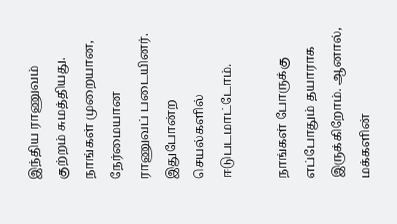இந்திய ராணுவம் குற்றம் சுமத்தியது. நாங்கள் முறையான, நேர்மையான ராணுவப் படையினர். இதுபோன்ற செயல்களில் ஈடுபடமாட்டோம்.

நாங்கள் போருக்கு எப்போதும் தயாராக இருக்கிறோம். ஆனால், மக்களின்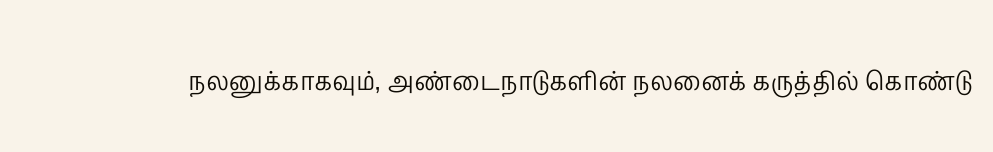நலனுக்காகவும், அண்டைநாடுகளின் நலனைக் கருத்தில் கொண்டு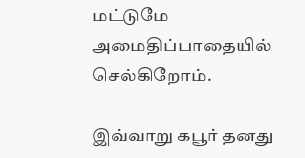மட்டுமே அமைதிப்பாதையில் செல்கிறோம்.

இவ்வாறு கபூர் தனது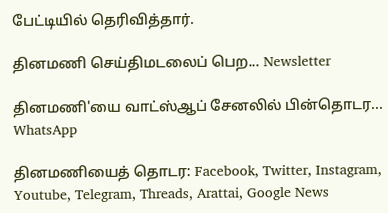பேட்டியில் தெரிவித்தார்.

தினமணி செய்திமடலைப் பெற... Newsletter

தினமணி'யை வாட்ஸ்ஆப் சேனலில் பின்தொடர... WhatsApp

தினமணியைத் தொடர: Facebook, Twitter, Instagram, Youtube, Telegram, Threads, Arattai, Google News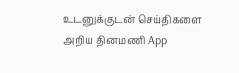உடனுக்குடன் செய்திகளை அறிய தினமணி App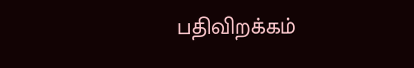பதிவிறக்கம்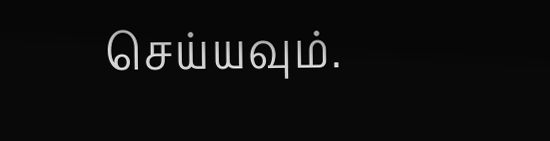செய்யவும்.